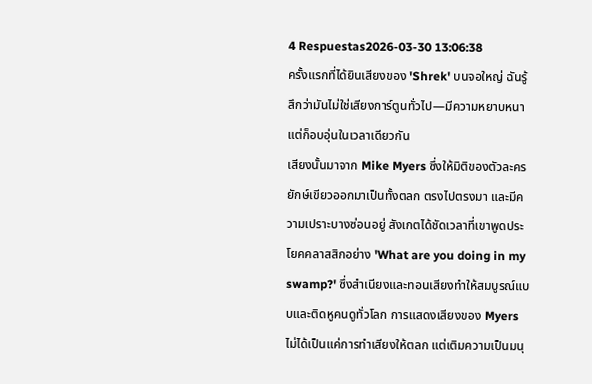4 Respuestas2026-03-30 13:06:38
ครั้งแรกที่ได้ยินเสียงของ 'Shrek' บนจอใหญ่ ฉันรู้สึกว่ามันไม่ใช่เสียงการ์ตูนทั่วไป—มีความหยาบหนาแต่ก็อบอุ่นในเวลาเดียวกัน
เสียงนั้นมาจาก Mike Myers ซึ่งให้มิติของตัวละครยักษ์เขียวออกมาเป็นทั้งตลก ตรงไปตรงมา และมีความเปราะบางซ่อนอยู่ สังเกตได้ชัดเวลาที่เขาพูดประโยคคลาสสิกอย่าง 'What are you doing in my swamp?' ซึ่งสำเนียงและทอนเสียงทำให้สมบูรณ์แบบและติดหูคนดูทั่วโลก การแสดงเสียงของ Myers ไม่ได้เป็นแค่การทำเสียงให้ตลก แต่เติมความเป็นมนุ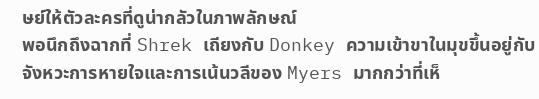ษย์ให้ตัวละครที่ดูน่ากลัวในภาพลักษณ์
พอนึกถึงฉากที่ Shrek เถียงกับ Donkey ความเข้าขาในมุขขึ้นอยู่กับจังหวะการหายใจและการเน้นวลีของ Myers มากกว่าที่เห็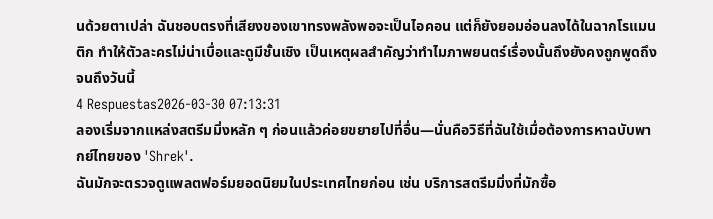นด้วยตาเปล่า ฉันชอบตรงที่เสียงของเขาทรงพลังพอจะเป็นไอคอน แต่ก็ยังยอมอ่อนลงได้ในฉากโรแมนติก ทำให้ตัวละครไม่น่าเบื่อและดูมีชั้นเชิง เป็นเหตุผลสำคัญว่าทำไมภาพยนตร์เรื่องนั้นถึงยังคงถูกพูดถึงจนถึงวันนี้
4 Respuestas2026-03-30 07:13:31
ลองเริ่มจากแหล่งสตรีมมิ่งหลัก ๆ ก่อนแล้วค่อยขยายไปที่อื่น—นั่นคือวิธีที่ฉันใช้เมื่อต้องการหาฉบับพากย์ไทยของ 'Shrek'.
ฉันมักจะตรวจดูแพลตฟอร์มยอดนิยมในประเทศไทยก่อน เช่น บริการสตรีมมิ่งที่มักซื้อ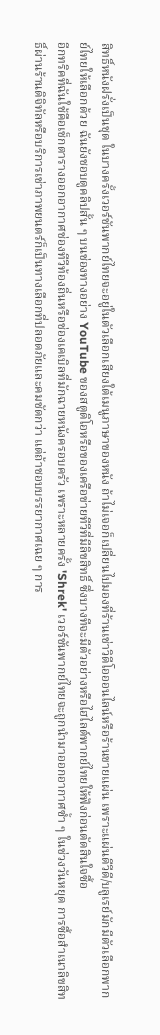สิทธิ์หนังฝรั่งเป็นชุด ในบางครั้งเวอร์ชันพากย์ไทยจะอยู่ในตัวเลือกเสียงใต้เมนูภาษาของหนัง ถ้าไม่เจอก็เปลี่ยนไปมองที่ร้านเช่าวิดีโอออนไลน์หรือร้านขายแผ่น เพราะแผ่นดีวีดี/บลูเรย์มักมีตัวเลือกพากย์ไทยให้เลือกด้วย ฉันยังชอบดูคลิปสั้น ๆ บนช่องทางอย่าง YouTube ของสตูดิโอหรือของเครือข่ายทีวีที่มีลิขสิทธิ์ ซึ่งบางทีจะมีตัวอย่างหรือไฮไลต์พากย์ไทยให้ฟังก่อนตัดสินใจซื้อ
อีกทริคที่ฉันใช้คือเช็กตารางออกอากาศช่องทีวีท้องถิ่นหรือช่องเคเบิลที่มักฉายหนังครอบครัว เพราะหลายครั้ง 'Shrek' เวอร์ชันพากย์ไทยจะถูกนำมาออกอากาศซ้ำ ๆ ในช่วงวันหยุด การซื้อสำเนาลิขสิทธิ์ผ่านร้านดิจิทัลหรือบริการเช่าภาพยนตร์ก็เป็นทางเลือกที่ปลอดภัยและคมชัดกว่า แต่ถ้าชอบบรรยากาศเฉย ๆ การ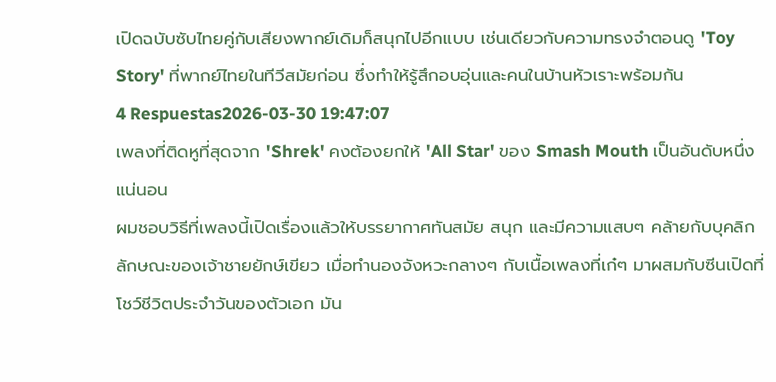เปิดฉบับซับไทยคู่กับเสียงพากย์เดิมก็สนุกไปอีกแบบ เช่นเดียวกับความทรงจำตอนดู 'Toy Story' ที่พากย์ไทยในทีวีสมัยก่อน ซึ่งทำให้รู้สึกอบอุ่นและคนในบ้านหัวเราะพร้อมกัน
4 Respuestas2026-03-30 19:47:07
เพลงที่ติดหูที่สุดจาก 'Shrek' คงต้องยกให้ 'All Star' ของ Smash Mouth เป็นอันดับหนึ่งแน่นอน
ผมชอบวิธีที่เพลงนี้เปิดเรื่องแล้วให้บรรยากาศทันสมัย สนุก และมีความแสบๆ คล้ายกับบุคลิกลักษณะของเจ้าชายยักษ์เขียว เมื่อทำนองจังหวะกลางๆ กับเนื้อเพลงที่เก๋ๆ มาผสมกับซีนเปิดที่โชว์ชีวิตประจำวันของตัวเอก มัน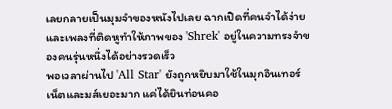เลยกลายเป็นมุมจำของหนังไปเลย ฉากเปิดที่คนจำได้ง่ายและเพลงที่ติดหูทำให้ภาพของ 'Shrek' อยู่ในความทรงจำของคนรุ่นหนึ่งได้อย่างรวดเร็ว
พอเวลาผ่านไป 'All Star' ยังถูกหยิบมาใช้ในมุกอินเทอร์เน็ตและมส์เยอะมาก แค่ได้ยินท่อนคอ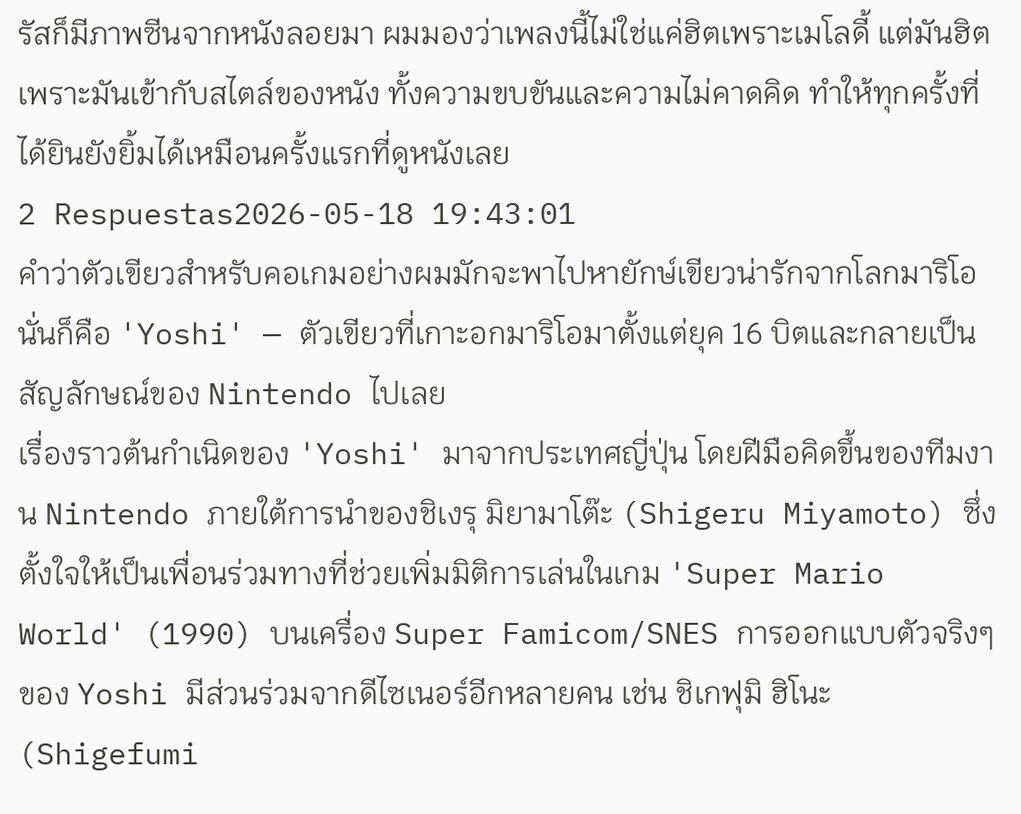รัสก็มีภาพซีนจากหนังลอยมา ผมมองว่าเพลงนี้ไม่ใช่แค่ฮิตเพราะเมโลดี้ แต่มันฮิตเพราะมันเข้ากับสไตล์ของหนัง ทั้งความขบขันและความไม่คาดคิด ทำให้ทุกครั้งที่ได้ยินยังยิ้มได้เหมือนครั้งแรกที่ดูหนังเลย
2 Respuestas2026-05-18 19:43:01
คำว่าตัวเขียวสำหรับคอเกมอย่างผมมักจะพาไปหายักษ์เขียวน่ารักจากโลกมาริโอ นั่นก็คือ 'Yoshi' — ตัวเขียวที่เกาะอกมาริโอมาตั้งแต่ยุค 16 บิตและกลายเป็นสัญลักษณ์ของ Nintendo ไปเลย
เรื่องราวต้นกำเนิดของ 'Yoshi' มาจากประเทศญี่ปุ่น โดยฝีมือคิดขึ้นของทีมงาน Nintendo ภายใต้การนำของชิเงรุ มิยามาโต๊ะ (Shigeru Miyamoto) ซึ่งตั้งใจให้เป็นเพื่อนร่วมทางที่ช่วยเพิ่มมิติการเล่นในเกม 'Super Mario World' (1990) บนเครื่อง Super Famicom/SNES การออกแบบตัวจริงๆ ของ Yoshi มีส่วนร่วมจากดีไซเนอร์อีกหลายคน เช่น ชิเกฟุมิ ฮิโนะ (Shigefumi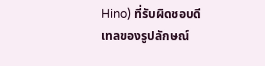Hino) ที่รับผิดชอบดีเทลของรูปลักษณ์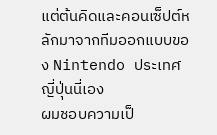แต่ต้นคิดและคอนเซ็ปต์หลักมาจากทีมออกแบบของ Nintendo ประเทศญี่ปุ่นนี่เอง
ผมชอบความเป็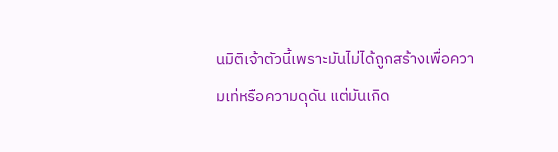นมิติเจ้าตัวนี้เพราะมันไม่ได้ถูกสร้างเพื่อความเท่หรือความดุดัน แต่มันเกิด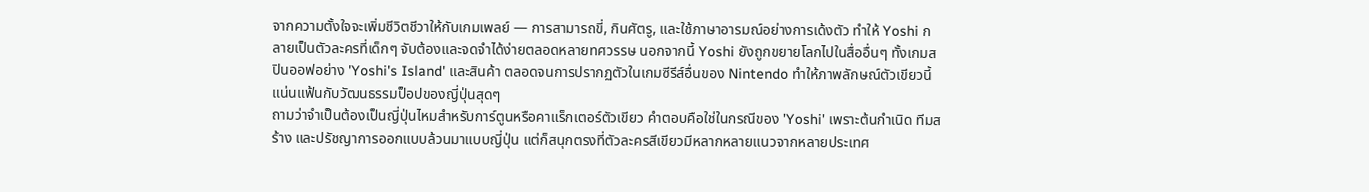จากความตั้งใจจะเพิ่มชีวิตชีวาให้กับเกมเพลย์ — การสามารถขี่, กินศัตรู, และใช้ภาษาอารมณ์อย่างการเด้งตัว ทำให้ Yoshi กลายเป็นตัวละครที่เด็กๆ จับต้องและจดจำได้ง่ายตลอดหลายทศวรรษ นอกจากนี้ Yoshi ยังถูกขยายโลกไปในสื่ออื่นๆ ทั้งเกมสปินออฟอย่าง 'Yoshi's Island' และสินค้า ตลอดจนการปรากฏตัวในเกมซีรีส์อื่นของ Nintendo ทำให้ภาพลักษณ์ตัวเขียวนี้แน่นแฟ้นกับวัฒนธรรมป็อปของญี่ปุ่นสุดๆ
ถามว่าจำเป็นต้องเป็นญี่ปุ่นไหมสำหรับการ์ตูนหรือคาแร็กเตอร์ตัวเขียว คำตอบคือใช่ในกรณีของ 'Yoshi' เพราะต้นกำเนิด ทีมสร้าง และปรัชญาการออกแบบล้วนมาแบบญี่ปุ่น แต่ก็สนุกตรงที่ตัวละครสีเขียวมีหลากหลายแนวจากหลายประเทศ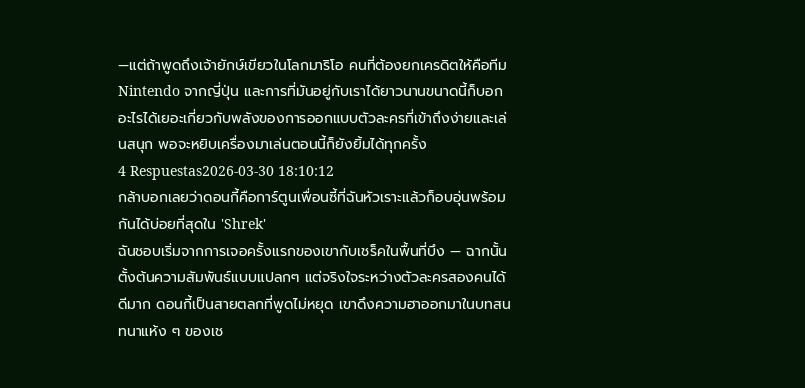—แต่ถ้าพูดถึงเจ้ายักษ์เขียวในโลกมาริโอ คนที่ต้องยกเครดิตให้คือทีม Nintendo จากญี่ปุ่น และการที่มันอยู่กับเราได้ยาวนานขนาดนี้ก็บอกอะไรได้เยอะเกี่ยวกับพลังของการออกแบบตัวละครที่เข้าถึงง่ายและเล่นสนุก พอจะหยิบเครื่องมาเล่นตอนนี้ก็ยังยิ้มได้ทุกครั้ง
4 Respuestas2026-03-30 18:10:12
กล้าบอกเลยว่าดอนกี้คือการ์ตูนเพื่อนซี้ที่ฉันหัวเราะแล้วก็อบอุ่นพร้อมกันได้บ่อยที่สุดใน 'Shrek'
ฉันชอบเริ่มจากการเจอครั้งแรกของเขากับเชร็คในพื้นที่บึง — ฉากนั้นตั้งต้นความสัมพันธ์แบบแปลกๆ แต่จริงใจระหว่างตัวละครสองคนได้ดีมาก ดอนกี้เป็นสายตลกที่พูดไม่หยุด เขาดึงความฮาออกมาในบทสนทนาแห้ง ๆ ของเช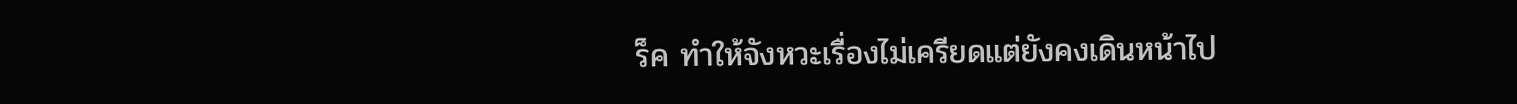ร็ค ทำให้จังหวะเรื่องไม่เครียดแต่ยังคงเดินหน้าไป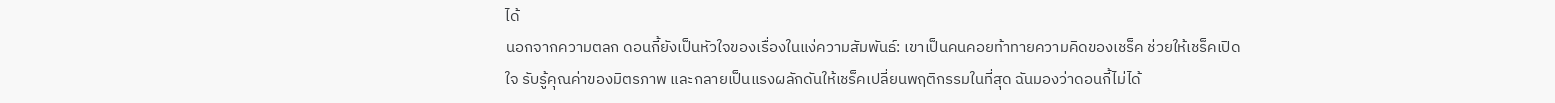ได้
นอกจากความตลก ดอนกี้ยังเป็นหัวใจของเรื่องในแง่ความสัมพันธ์: เขาเป็นคนคอยท้าทายความคิดของเชร็ค ช่วยให้เชร็คเปิดใจ รับรู้คุณค่าของมิตรภาพ และกลายเป็นแรงผลักดันให้เชร็คเปลี่ยนพฤติกรรมในที่สุด ฉันมองว่าดอนกี้ไม่ได้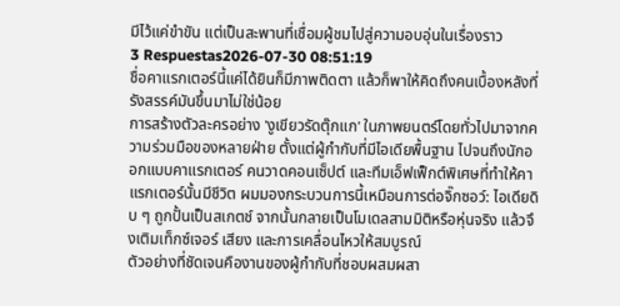มีไว้แค่ขำขัน แต่เป็นสะพานที่เชื่อมผู้ชมไปสู่ความอบอุ่นในเรื่องราว
3 Respuestas2026-07-30 08:51:19
ชื่อคาแรกเตอร์นี้แค่ได้ยินก็มีภาพติดตา แล้วก็พาให้คิดถึงคนเบื้องหลังที่รังสรรค์มันขึ้นมาไม่ใช่น้อย
การสร้างตัวละครอย่าง 'งูเขียวรัดตุ๊กแก' ในภาพยนตร์โดยทั่วไปมาจากความร่วมมือของหลายฝ่าย ตั้งแต่ผู้กำกับที่มีไอเดียพื้นฐาน ไปจนถึงนักออกแบบคาแรกเตอร์ คนวาดคอนเซ็ปต์ และทีมเอ็ฟเฟ็กต์พิเศษที่ทำให้คาแรกเตอร์นั้นมีชีวิต ผมมองกระบวนการนี้เหมือนการต่อจิ๊กซอว์: ไอเดียดิบ ๆ ถูกปั้นเป็นสเกตช์ จากนั้นกลายเป็นโมเดลสามมิติหรือหุ่นจริง แล้วจึงเติมเท็กซ์เจอร์ เสียง และการเคลื่อนไหวให้สมบูรณ์
ตัวอย่างที่ชัดเจนคืองานของผู้กำกับที่ชอบผสมผสา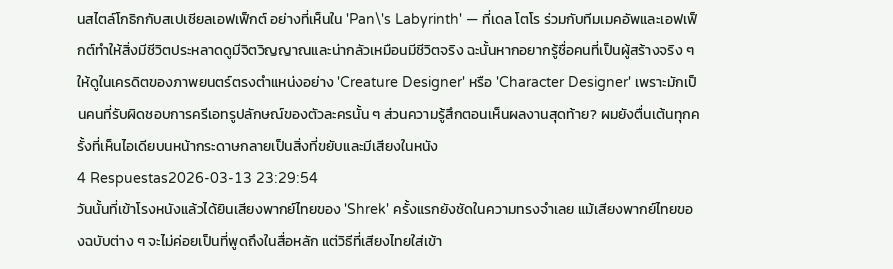นสไตล์โกธิกกับสเปเชียลเอฟเฟ็กต์ อย่างที่เห็นใน 'Pan\'s Labyrinth' — ที่เดล โตโร ร่วมกับทีมเมคอัพและเอฟเฟ็กต์ทำให้สิ่งมีชีวิตประหลาดดูมีจิตวิญญาณและน่ากลัวเหมือนมีชีวิตจริง ฉะนั้นหากอยากรู้ชื่อคนที่เป็นผู้สร้างจริง ๆ ให้ดูในเครดิตของภาพยนตร์ตรงตำแหน่งอย่าง 'Creature Designer' หรือ 'Character Designer' เพราะมักเป็นคนที่รับผิดชอบการครีเอทรูปลักษณ์ของตัวละครนั้น ๆ ส่วนความรู้สึกตอนเห็นผลงานสุดท้าย? ผมยังตื่นเต้นทุกครั้งที่เห็นไอเดียบนหน้ากระดาษกลายเป็นสิ่งที่ขยับและมีเสียงในหนัง
4 Respuestas2026-03-13 23:29:54
วันนั้นที่เข้าโรงหนังแล้วได้ยินเสียงพากย์ไทยของ 'Shrek' ครั้งแรกยังชัดในความทรงจำเลย แม้เสียงพากย์ไทยของฉบับต่าง ๆ จะไม่ค่อยเป็นที่พูดถึงในสื่อหลัก แต่วิธีที่เสียงไทยใส่เข้า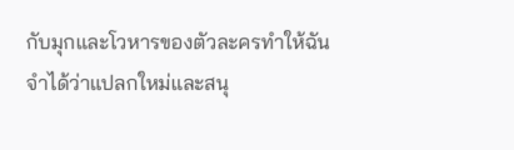กับมุกและโวหารของตัวละครทำให้ฉันจำได้ว่าแปลกใหม่และสนุ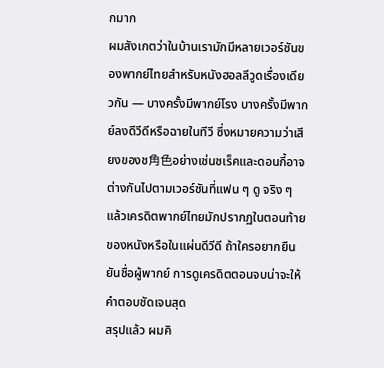กมาก
ผมสังเกตว่าในบ้านเรามักมีหลายเวอร์ชันของพากย์ไทยสำหรับหนังฮอลลีวูดเรื่องเดียวกัน — บางครั้งมีพากย์โรง บางครั้งมีพากย์ลงดีวีดีหรือฉายในทีวี ซึ่งหมายความว่าเสียงของช角色อย่างเช่นชเร็คและดอนกี้อาจต่างกันไปตามเวอร์ชันที่แฟน ๆ ดู จริง ๆ แล้วเครดิตพากย์ไทยมักปรากฏในตอนท้ายของหนังหรือในแผ่นดีวีดี ถ้าใครอยากยืนยันชื่อผู้พากย์ การดูเครดิตตอนจบน่าจะให้คำตอบชัดเจนสุด
สรุปแล้ว ผมคิ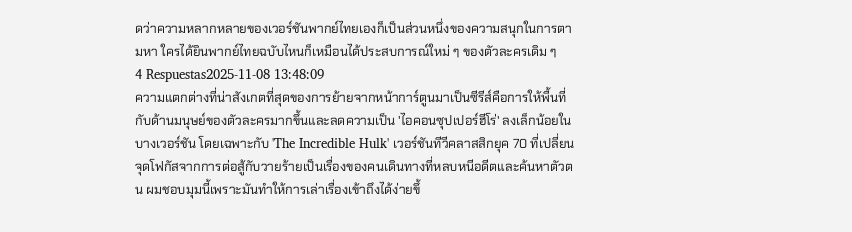ดว่าความหลากหลายของเวอร์ชันพากย์ไทยเองก็เป็นส่วนหนึ่งของความสนุกในการตามหา ใครได้ยินพากย์ไทยฉบับไหนก็เหมือนได้ประสบการณ์ใหม่ ๆ ของตัวละครเดิม ๆ
4 Respuestas2025-11-08 13:48:09
ความแตกต่างที่น่าสังเกตที่สุดของการย้ายจากหน้าการ์ตูนมาเป็นซีรีส์คือการให้พื้นที่กับด้านมนุษย์ของตัวละครมากขึ้นและลดความเป็น 'ไอคอนซุปเปอร์ฮีโร่' ลงเล็กน้อยในบางเวอร์ชัน โดยเฉพาะกับ 'The Incredible Hulk' เวอร์ชันทีวีคลาสสิกยุค 70 ที่เปลี่ยนจุดโฟกัสจากการต่อสู้กับวายร้ายเป็นเรื่องของคนเดินทางที่หลบหนีอดีตและค้นหาตัวตน ผมชอบมุมนี้เพราะมันทำให้การเล่าเรื่องเข้าถึงได้ง่ายขึ้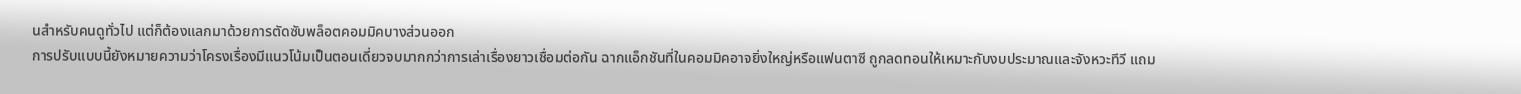นสำหรับคนดูทั่วไป แต่ก็ต้องแลกมาด้วยการตัดซับพล็อตคอมมิคบางส่วนออก
การปรับแบบนี้ยังหมายความว่าโครงเรื่องมีแนวโน้มเป็นตอนเดี่ยวจบมากกว่าการเล่าเรื่องยาวเชื่อมต่อกัน ฉากแอ็กชันที่ในคอมมิคอาจยิ่งใหญ่หรือแฟนตาซี ถูกลดทอนให้เหมาะกับงบประมาณและจังหวะทีวี แถม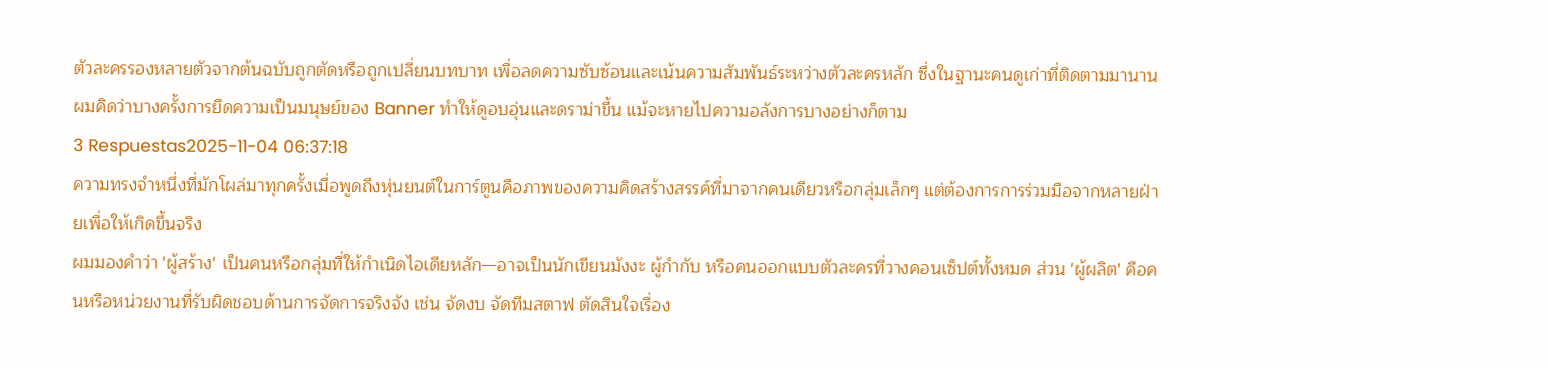ตัวละครรองหลายตัวจากต้นฉบับถูกตัดหรือถูกเปลี่ยนบทบาท เพื่อลดความซับซ้อนและเน้นความสัมพันธ์ระหว่างตัวละครหลัก ซึ่งในฐานะคนดูเก่าที่ติดตามมานาน ผมคิดว่าบางครั้งการยืดความเป็นมนุษย์ของ Banner ทำให้ดูอบอุ่นและดราม่าขึ้น แม้จะหายไปความอลังการบางอย่างก็ตาม
3 Respuestas2025-11-04 06:37:18
ความทรงจำหนึ่งที่มักโผล่มาทุกครั้งเมื่อพูดถึงหุ่นยนต์ในการ์ตูนคือภาพของความคิดสร้างสรรค์ที่มาจากคนเดียวหรือกลุ่มเล็กๆ แต่ต้องการการร่วมมือจากหลายฝ่ายเพื่อให้เกิดขึ้นจริง
ผมมองคำว่า 'ผู้สร้าง' เป็นคนหรือกลุ่มที่ให้กำเนิดไอเดียหลัก—อาจเป็นนักเขียนมังงะ ผู้กำกับ หรือคนออกแบบตัวละครที่วางคอนเซ็ปต์ทั้งหมด ส่วน 'ผู้ผลิต' คือคนหรือหน่วยงานที่รับผิดชอบด้านการจัดการจริงจัง เช่น จัดงบ จัดทีมสตาฟ ตัดสินใจเรื่อง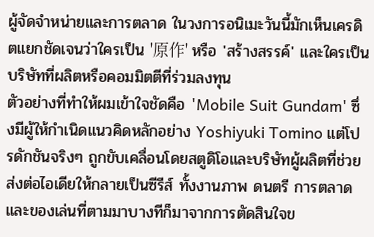ผู้จัดจำหน่ายและการตลาด ในวงการอนิเมะวันนี้มักเห็นเครดิตแยกชัดเจนว่าใครเป็น '原作' หรือ 'สร้างสรรค์' และใครเป็นบริษัทที่ผลิตหรือคอมมิตตีที่ร่วมลงทุน
ตัวอย่างที่ทำให้ผมเข้าใจชัดคือ 'Mobile Suit Gundam' ซึ่งมีผู้ให้กำเนิดแนวคิดหลักอย่าง Yoshiyuki Tomino แต่โปรดักชันจริงๆ ถูกขับเคลื่อนโดยสตูดิโอและบริษัทผู้ผลิตที่ช่วยส่งต่อไอเดียให้กลายเป็นซีรีส์ ทั้งงานภาพ ดนตรี การตลาด และของเล่นที่ตามมาบางทีก็มาจากการตัดสินใจข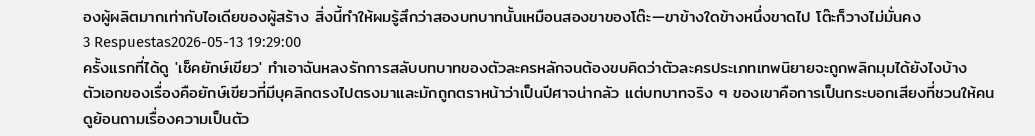องผู้ผลิตมากเท่ากับไอเดียของผู้สร้าง สิ่งนี้ทำให้ผมรู้สึกว่าสองบทบาทนั้นเหมือนสองขาของโต๊ะ—ขาข้างใดข้างหนึ่งขาดไป โต๊ะก็วางไม่มั่นคง
3 Respuestas2026-05-13 19:29:00
ครั้งแรกที่ได้ดู 'เช็คยักษ์เขียว' ทำเอาฉันหลงรักการสลับบทบาทของตัวละครหลักจนต้องขบคิดว่าตัวละครประเภทเทพนิยายจะถูกพลิกมุมได้ยังไงบ้าง
ตัวเอกของเรื่องคือยักษ์เขียวที่มีบุคลิกตรงไปตรงมาและมักถูกตราหน้าว่าเป็นปีศาจน่ากลัว แต่บทบาทจริง ๆ ของเขาคือการเป็นกระบอกเสียงที่ชวนให้คนดูย้อนถามเรื่องความเป็นตัว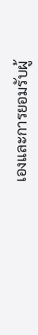เองและการยอมรับผู้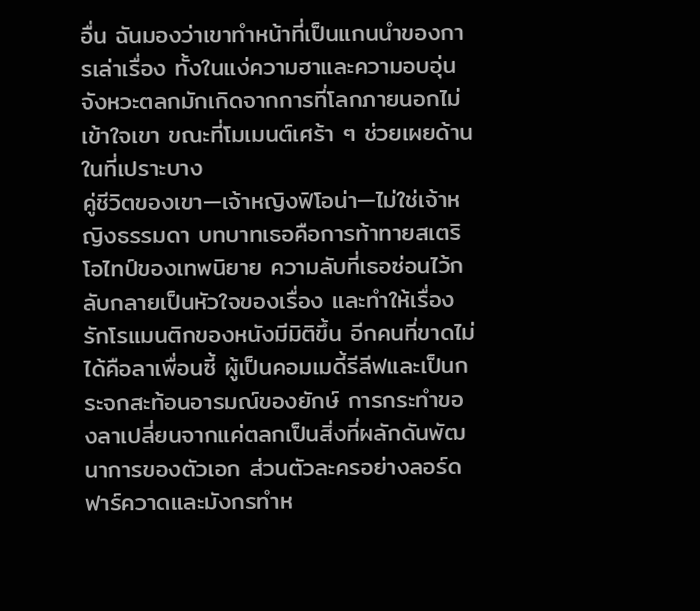อื่น ฉันมองว่าเขาทำหน้าที่เป็นแกนนำของการเล่าเรื่อง ทั้งในแง่ความฮาและความอบอุ่น จังหวะตลกมักเกิดจากการที่โลกภายนอกไม่เข้าใจเขา ขณะที่โมเมนต์เศร้า ๆ ช่วยเผยด้านในที่เปราะบาง
คู่ชีวิตของเขา—เจ้าหญิงฟิโอน่า—ไม่ใช่เจ้าหญิงธรรมดา บทบาทเธอคือการท้าทายสเตริโอไทป์ของเทพนิยาย ความลับที่เธอซ่อนไว้กลับกลายเป็นหัวใจของเรื่อง และทำให้เรื่องรักโรแมนติกของหนังมีมิติขึ้น อีกคนที่ขาดไม่ได้คือลาเพื่อนซี้ ผู้เป็นคอมเมดี้รีลีฟและเป็นกระจกสะท้อนอารมณ์ของยักษ์ การกระทำของลาเปลี่ยนจากแค่ตลกเป็นสิ่งที่ผลักดันพัฒนาการของตัวเอก ส่วนตัวละครอย่างลอร์ดฟาร์ควาดและมังกรทำห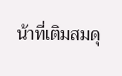น้าที่เติมสมดุ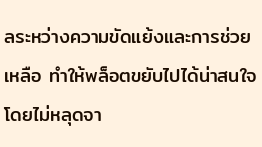ลระหว่างความขัดแย้งและการช่วยเหลือ ทำให้พล็อตขยับไปได้น่าสนใจโดยไม่หลุดจา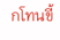กโทนขี้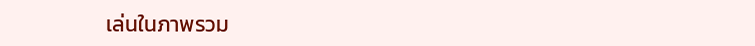เล่นในภาพรวม